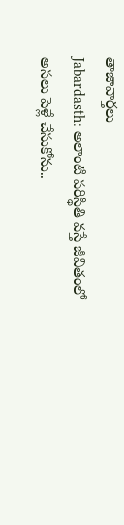తాజావార్తలు
Jabardasth: అలాంటి పరిస్థితి వస్తే జీవితంలో అసలు పెళ్లే చేసుకోను..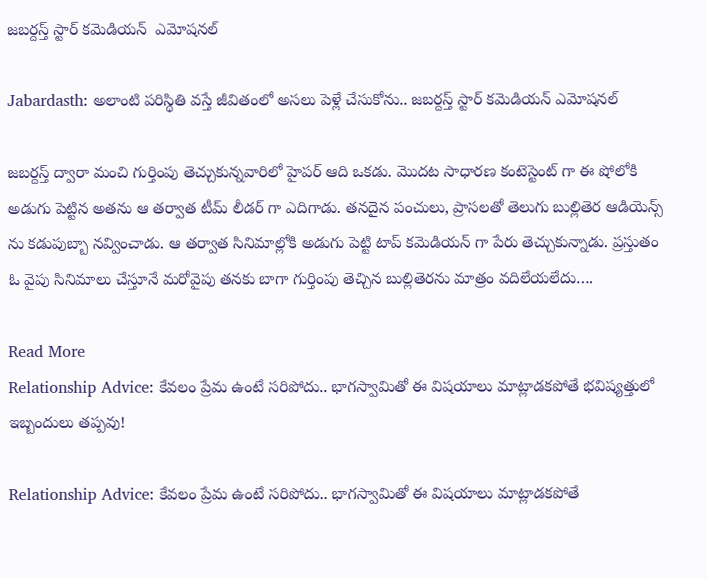జబర్దస్త్ స్టార్ కమెడియన్  ఎమోషనల్

Jabardasth: అలాంటి పరిస్థితి వస్తే జీవితంలో అసలు పెళ్లే చేసుకోను.. జబర్దస్త్ స్టార్ కమెడియన్ ఎమోషనల్

జబర్దస్త్ ద్వారా మంచి గుర్తింపు తెచ్చుకున్నవారిలో హైపర్ ఆది ఒకడు. మొదట సాధారణ కంటెస్టెంట్ గా ఈ షోలోకి అడుగు పెట్టిన అతను ఆ తర్వాత టీమ్ లీడర్ గా ఎదిగాడు. తనదైన పంచులు, ప్రాసలతో తెలుగు బుల్లితెర ఆడియెన్స్ ను కడుపుబ్బా నవ్వించాడు. ఆ తర్వాత సినిమాల్లోకి అడుగు పెట్టి టాప్ కమెడియన్ గా పేరు తెచ్చుకున్నాడు. ప్రస్తుతం ఓ వైపు సినిమాలు చేస్తూనే మరోవైపు తనకు బాగా గుర్తింపు తెచ్చిన బుల్లితెరను మాత్రం వదిలేయలేదు….

Read More
Relationship Advice: కేవలం ప్రేమ ఉంటే సరిపోదు.. భాగస్వామితో ఈ విషయాలు మాట్లాడకపోతే భవిష్యత్తులో ఇబ్బందులు తప్పవు!

Relationship Advice: కేవలం ప్రేమ ఉంటే సరిపోదు.. భాగస్వామితో ఈ విషయాలు మాట్లాడకపోతే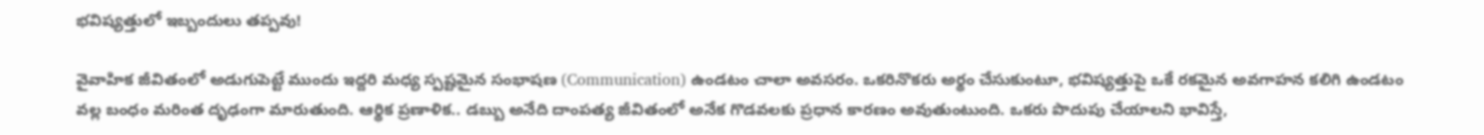భవిష్యత్తులో ఇబ్బందులు తప్పవు!

వైవాహిక జీవితంలో అడుగుపెట్టే ముందు ఇద్దరి మధ్య స్పష్టమైన సంభాషణ (Communication) ఉండటం చాలా అవసరం. ఒకరినొకరు అర్థం చేసుకుంటూ, భవిష్యత్తుపై ఒకే రకమైన అవగాహన కలిగి ఉండటం వల్ల బంధం మరింత దృఢంగా మారుతుంది. ఆర్థిక ప్రణాళిక.. డబ్బు అనేది దాంపత్య జీవితంలో అనేక గొడవలకు ప్రధాన కారణం అవుతుంటుంది. ఒకరు పొదుపు చేయాలని భావిస్తే,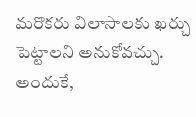మరొకరు విలాసాలకు ఖర్చు పెట్టాలని అనుకోవచ్చు. అందుకే,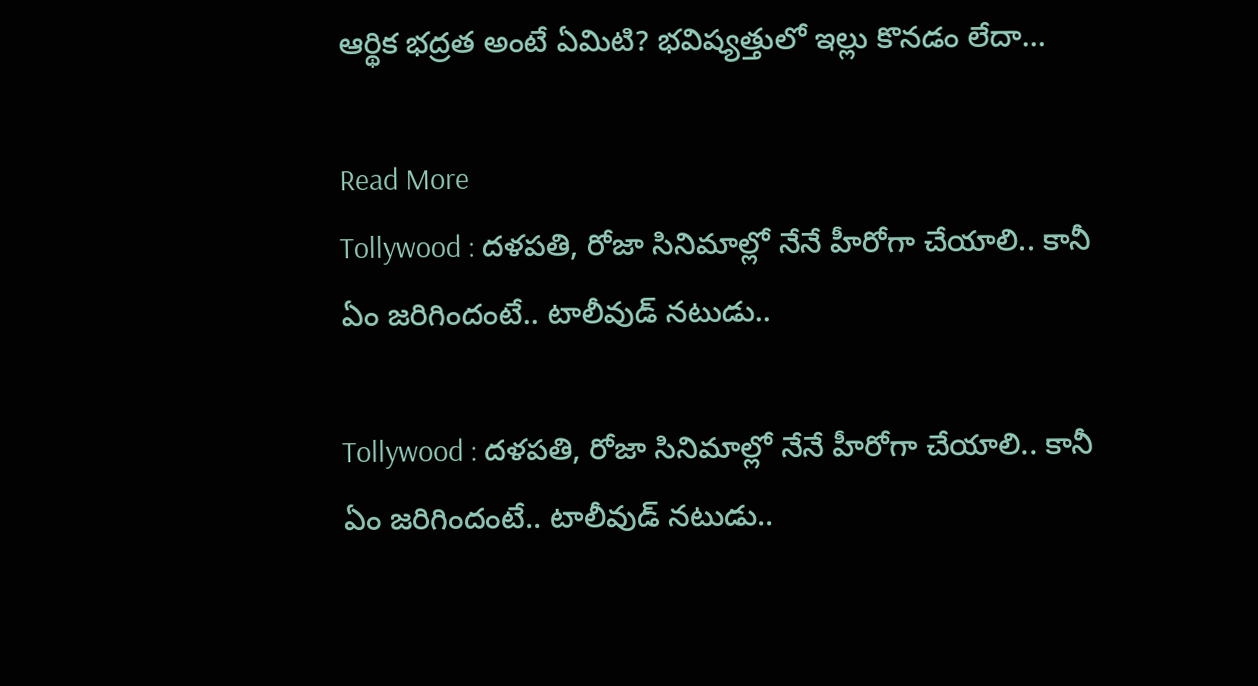ఆర్థిక భద్రత అంటే ఏమిటి? భవిష్యత్తులో ఇల్లు కొనడం లేదా…

Read More
Tollywood : దళపతి, రోజా సినిమాల్లో నేనే హీరోగా చేయాలి.. కానీ ఏం జరిగిందంటే.. టాలీవుడ్ నటుడు..

Tollywood : దళపతి, రోజా సినిమాల్లో నేనే హీరోగా చేయాలి.. కానీ ఏం జరిగిందంటే.. టాలీవుడ్ నటుడు..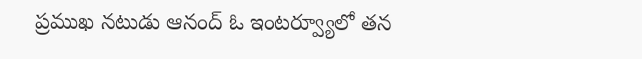ప్రముఖ నటుడు ఆనంద్ ఓ ఇంటర్వ్యూలో తన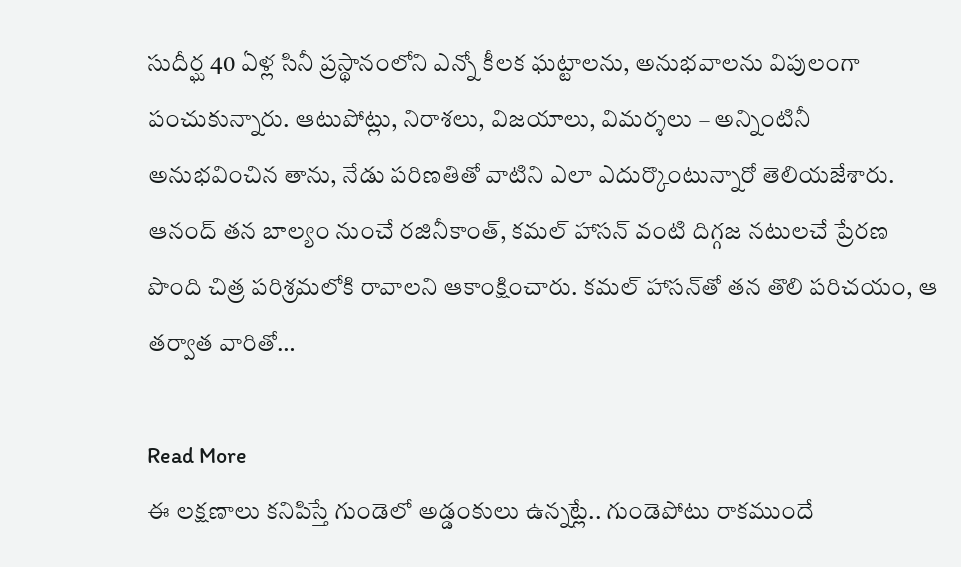సుదీర్ఘ 40 ఏళ్ల సినీ ప్రస్థానంలోని ఎన్నో కీలక ఘట్టాలను, అనుభవాలను విపులంగా పంచుకున్నారు. ఆటుపోట్లు, నిరాశలు, విజయాలు, విమర్శలు – అన్నింటినీ అనుభవించిన తాను, నేడు పరిణతితో వాటిని ఎలా ఎదుర్కొంటున్నారో తెలియజేశారు. ఆనంద్ తన బాల్యం నుంచే రజినీకాంత్, కమల్ హాసన్ వంటి దిగ్గజ నటులచే ప్రేరణ పొంది చిత్ర పరిశ్రమలోకి రావాలని ఆకాంక్షించారు. కమల్ హాసన్‌తో తన తొలి పరిచయం, ఆ తర్వాత వారితో…

Read More
ఈ లక్షణాలు కనిపిస్తే గుండెలో అడ్డంకులు ఉన్నట్లే.. గుండెపోటు రాకముందే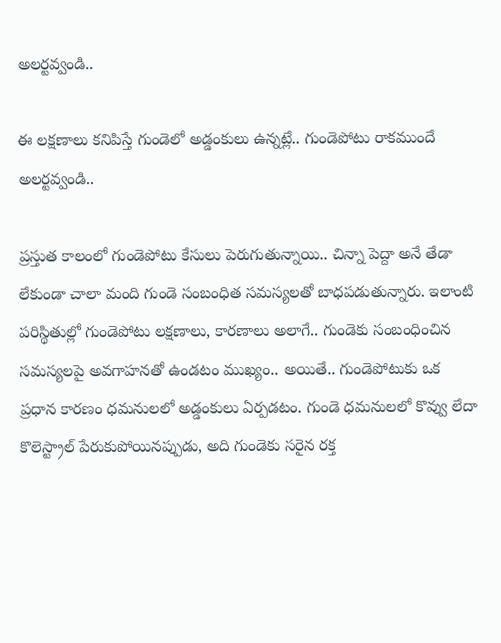అలర్టవ్వండి..

ఈ లక్షణాలు కనిపిస్తే గుండెలో అడ్డంకులు ఉన్నట్లే.. గుండెపోటు రాకముందే అలర్టవ్వండి..

ప్రస్తుత కాలంలో గుండెపోటు కేసులు పెరుగుతున్నాయి.. చిన్నా పెద్దా అనే తేడా లేకుండా చాలా మంది గుండె సంబంధిత సమస్యలతో బాధపడుతున్నారు. ఇలాంటి పరిస్థితుల్లో గుండెపోటు లక్షణాలు, కారణాలు అలాగే.. గుండెకు సంబంధించిన సమస్యలపై అవగాహనతో ఉండటం ముఖ్యం.. అయితే.. గుండెపోటుకు ఒక ప్రధాన కారణం ధమనులలో అడ్డంకులు ఏర్పడటం. గుండె ధమనులలో కొవ్వు లేదా కొలెస్ట్రాల్ పేరుకుపోయినప్పుడు, అది గుండెకు సరైన రక్త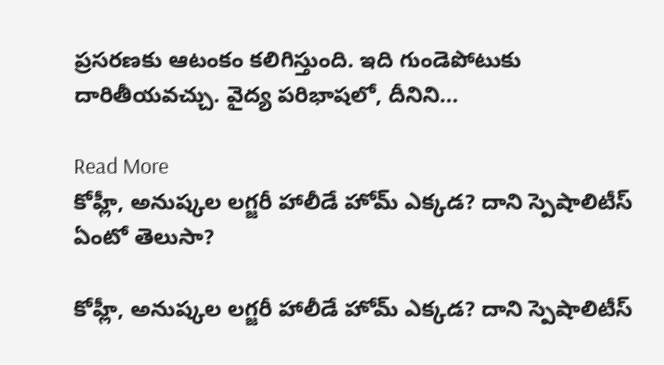ప్రసరణకు ఆటంకం కలిగిస్తుంది. ఇది గుండెపోటుకు దారితీయవచ్చు. వైద్య పరిభాషలో, దీనిని…

Read More
కోహ్లీ, అనుష్కల లగ్జరీ హాలీడే హోమ్‌ ఎక్కడ? దాని స్పెషాలిటీస్ ఏంటో తెలుసా?

కోహ్లీ, అనుష్కల లగ్జరీ హాలీడే హోమ్‌ ఎక్కడ? దాని స్పెషాలిటీస్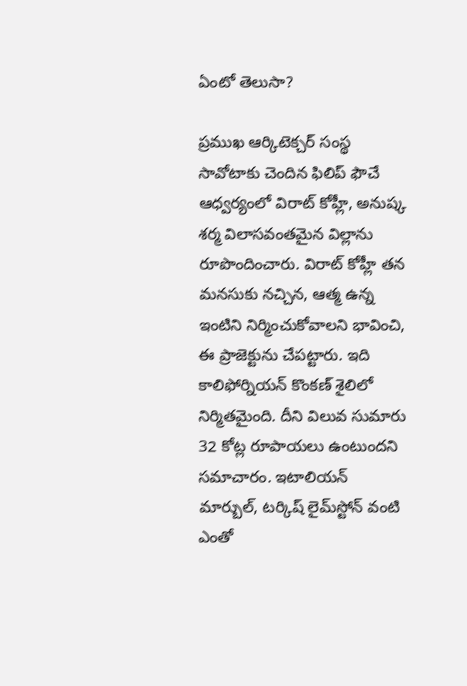ఏంటో తెలుసా?

ప్రముఖ ఆర్కిటెక్చర్ సంస్థ సావోటాకు చెందిన ఫిలిప్ ఫౌచే ఆధ్వర్యంలో విరాట్ కోహ్లీ, అనుష్క శర్మ విలాసవంతమైన విల్లాను రూపొందించారు. విరాట్ కోహ్లీ తన మనసుకు నచ్చిన, ఆత్మ ఉన్న ఇంటిని నిర్మించుకోవాలని భావించి, ఈ ప్రాజెక్టును చేపట్టారు. ఇది కాలిఫోర్నియన్ కొంకణ్ శైలిలో నిర్మితమైంది. దీని విలువ సుమారు 32 కోట్ల రూపాయలు ఉంటుందని సమాచారం. ఇటాలియన్ మార్బుల్, టర్కిష్ లైమ్‌స్టోన్ వంటి ఎంతో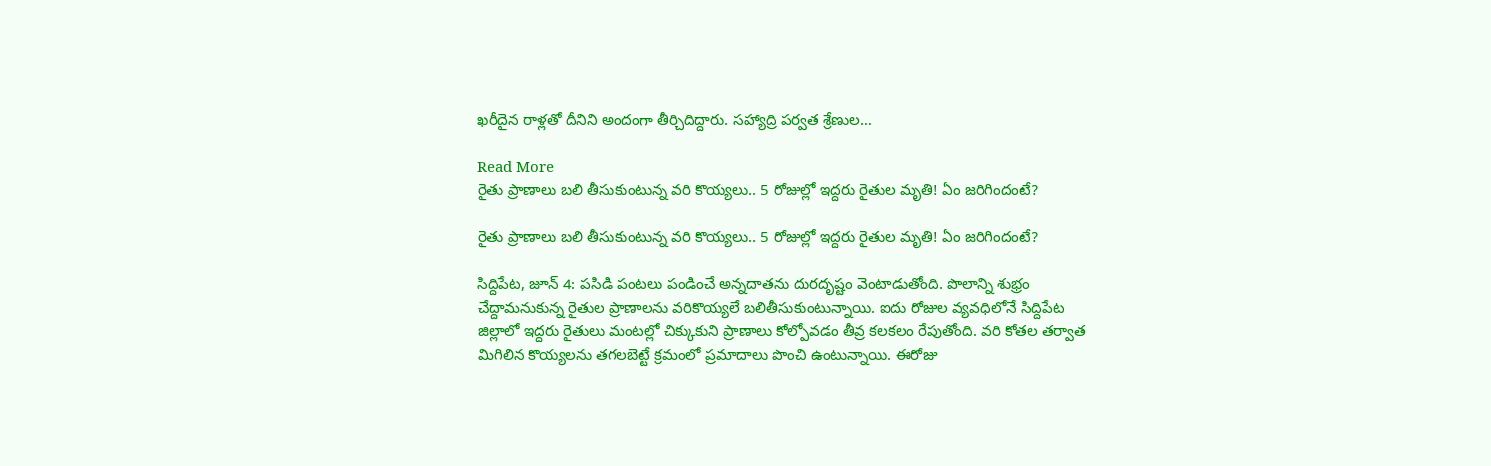ఖరీదైన రాళ్లతో దీనిని అందంగా తీర్చిదిద్దారు. సహ్యాద్రి పర్వత శ్రేణుల…

Read More
రైతు ప్రాణాలు బలి తీసుకుంటున్న వరి కొయ్యలు.. 5 రోజుల్లో ఇద్దరు రైతుల మృతి! ఏం జరిగిందంటే?

రైతు ప్రాణాలు బలి తీసుకుంటున్న వరి కొయ్యలు.. 5 రోజుల్లో ఇద్దరు రైతుల మృతి! ఏం జరిగిందంటే?

సిద్దిపేట, జూన్‌ 4: పసిడి పంటలు పండించే అన్నదాతను దురదృష్టం వెంటాడుతోంది. పొలాన్ని శుభ్రం చేద్దామనుకున్న రైతుల ప్రాణాలను వరికొయ్యలే బలితీసుకుంటున్నాయి. ఐదు రోజుల వ్యవధిలోనే సిద్దిపేట జిల్లాలో ఇద్దరు రైతులు మంటల్లో చిక్కుకుని ప్రాణాలు కోల్పోవడం తీవ్ర కలకలం రేపుతోంది. వరి కోతల తర్వాత మిగిలిన కొయ్యలను తగలబెట్టే క్రమంలో ప్రమాదాలు పొంచి ఉంటున్నాయి. ఈరోజు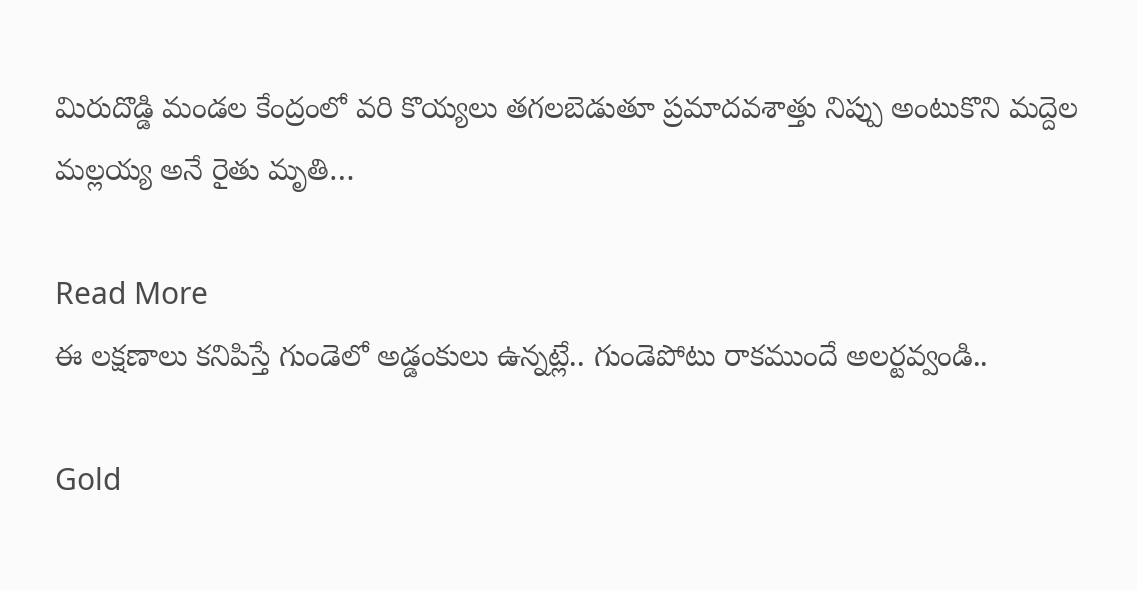మిరుదొడ్డి మండల కేంద్రంలో వరి కొయ్యలు తగలబెడుతూ ప్రమాదవశాత్తు నిప్పు అంటుకొని మద్దెల మల్లయ్య అనే రైతు మృతి…

Read More
ఈ లక్షణాలు కనిపిస్తే గుండెలో అడ్డంకులు ఉన్నట్లే.. గుండెపోటు రాకముందే అలర్టవ్వండి..

Gold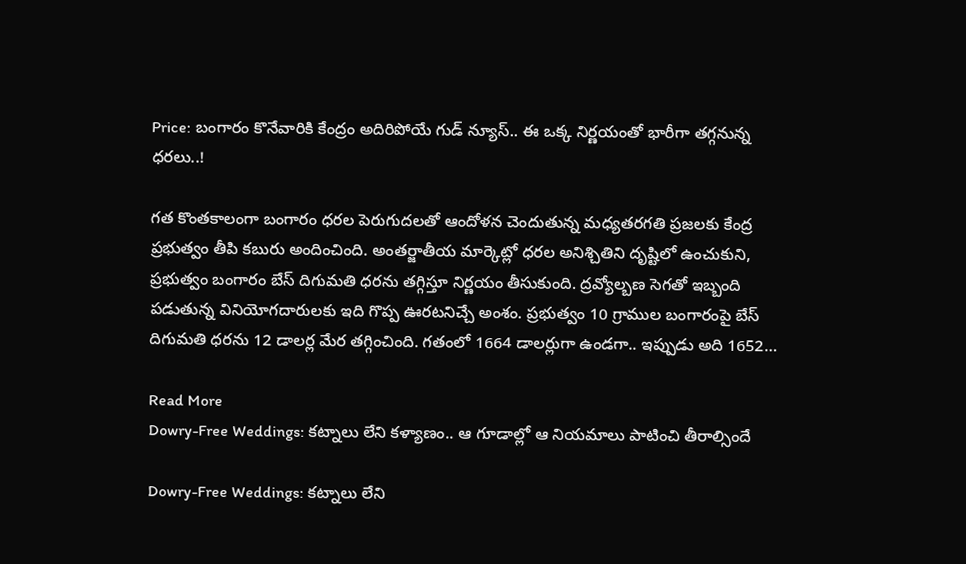Price: బంగారం కొనేవారికి కేంద్రం అదిరిపోయే గుడ్ న్యూస్.. ఈ ఒక్క నిర్ణయంతో భారీగా తగ్గనున్న ధరలు..!

గత కొంతకాలంగా బంగారం ధరల పెరుగుదలతో ఆందోళన చెందుతున్న మధ్యతరగతి ప్రజలకు కేంద్ర ప్రభుత్వం తీపి కబురు అందించింది. అంతర్జాతీయ మార్కెట్లో ధరల అనిశ్చితిని దృష్టిలో ఉంచుకుని, ప్రభుత్వం బంగారం బేస్ దిగుమతి ధరను తగ్గిస్తూ నిర్ణయం తీసుకుంది. ద్రవ్యోల్బణ సెగతో ఇబ్బంది పడుతున్న వినియోగదారులకు ఇది గొప్ప ఊరటనిచ్చే అంశం. ప్రభుత్వం 10 గ్రాముల బంగారంపై బేస్ దిగుమతి ధరను 12 డాలర్ల మేర తగ్గించింది. గతంలో 1664 డాలర్లుగా ఉండగా.. ఇప్పుడు అది 1652…

Read More
Dowry-Free Weddings: కట్నాలు లేని కళ్యాణం.. ఆ గూడాల్లో ఆ నియమాలు పాటించి తీరాల్సిందే

Dowry-Free Weddings: కట్నాలు లేని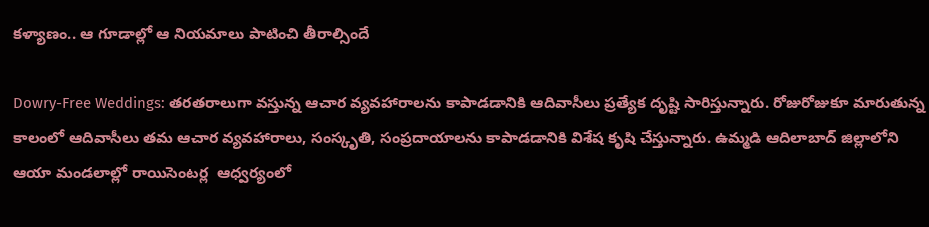కళ్యాణం.. ఆ గూడాల్లో ఆ నియమాలు పాటించి తీరాల్సిందే

Dowry-Free Weddings: తరతరాలుగా వస్తున్న ఆచార వ్యవహారాలను కాపాడడానికి ఆదివాసీలు ప్రత్యేక దృష్టి సారిస్తున్నారు. రోజురోజుకూ మారుతున్న కాలంలో ఆదివాసీలు తమ ఆచార వ్యవహారాలు, సంస్కృతి, సంప్రదాయాలను కాపాడడానికి విశేష కృషి చేస్తున్నారు. ఉమ్మడి ఆదిలాబాద్ జిల్లాలోని ఆయా మండలాల్లో రాయిసెంటర్ల  ఆధ్వర్యంలో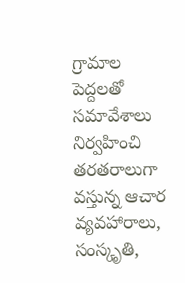గ్రామాల పెద్దలతో సమావేశాలు నిర్వహించి తరతరాలుగా వస్తున్న ఆచార వ్యవహారాలు, సంస్కృతి,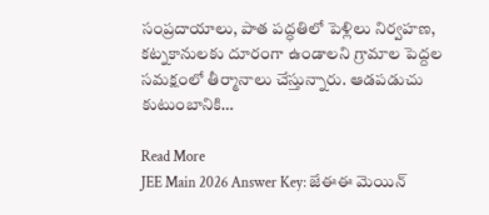సంప్రదాయాలు, పాత పద్ధతిలో పెళ్లిలు నిర్వహణ, కట్నకానులకు దూరంగా ఉండాలని గ్రామాల పెద్దల సమక్షంలో తీర్మానాలు చేస్తున్నారు. ఆడపడుచు కుటుంబానికి…

Read More
JEE Main 2026 Answer Key: జేఈఈ మెయిన్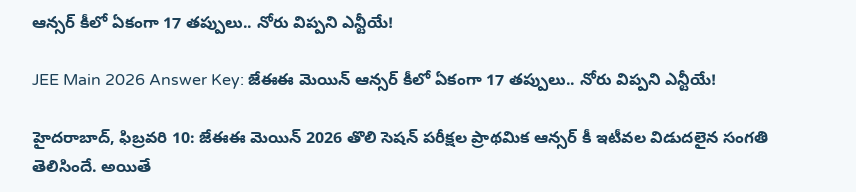ఆన్సర్‌ కీలో ఏకంగా 17 తప్పులు.. నోరు విప్పని ఎన్టీయే!

JEE Main 2026 Answer Key: జేఈఈ మెయిన్ ఆన్సర్‌ కీలో ఏకంగా 17 తప్పులు.. నోరు విప్పని ఎన్టీయే!

హైదరాబాద్‌, ఫిబ్రవరి 10: జేఈఈ మెయిన్‌ 2026 తొలి సెషన్‌ పరీక్షల ప్రాథమిక ఆన్సర్‌ కీ ఇటీవల విడుదలైన సంగతి తెలిసిందే. అయితే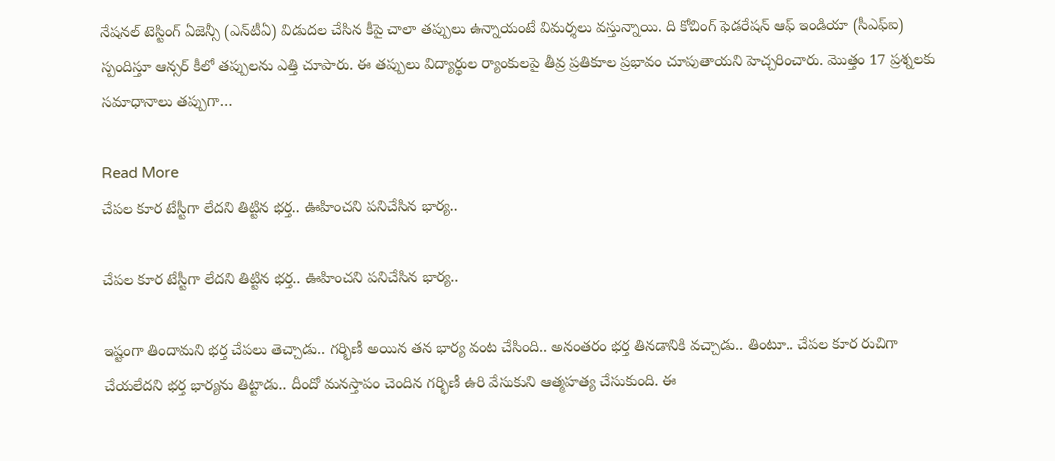నేషనల్‌ టెస్టింగ్‌ ఏజెన్సీ (ఎన్‌టీఏ) విడుదల చేసిన కీపై చాలా తప్పులు ఉన్నాయంటే విమర్శలు వస్తున్నాయి. ది కోచింగ్‌ ఫెడరేషన్‌ ఆఫ్‌ ఇండియా (సీఎఫ్‌ఐ) స్పందిస్తూ ఆన్సర్‌ కీలో తప్పులను ఎత్తి చూపారు. ఈ తప్పులు విద్యార్థుల ర్యాంకులపై తీవ్ర ప్రతికూల ప్రభావం చూపుతాయని హెచ్చరించారు. మొత్తం 17 ప్రశ్నలకు సమాధానాలు తప్పుగా…

Read More
చేపల కూర టేస్టీగా లేదని తిట్టిన భర్త.. ఊహించని పనిచేసిన భార్య..

చేపల కూర టేస్టీగా లేదని తిట్టిన భర్త.. ఊహించని పనిచేసిన భార్య..

ఇష్టంగా తిందామని భర్త చేపలు తెచ్చాడు.. గర్భిణీ అయిన తన భార్య వంట చేసింది.. అనంతరం భర్త తినడానికి వచ్చాడు.. తింటూ.. చేపల కూర రుచిగా చేయలేదని భర్త భార్యను తిట్టాడు.. దీందో మనస్తాపం చెందిన గర్భిణీ ఉరి వేసుకుని ఆత్మహత్య చేసుకుంది. ఈ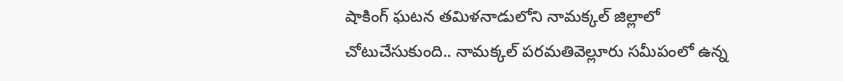షాకింగ్ ఘటన తమిళనాడులోని నామక్కల్ జిల్లాలో చోటుచేసుకుంది.. నామక్కల్ పరమతివెల్లూరు సమీపంలో ఉన్న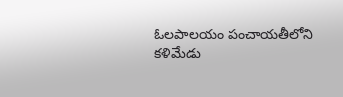ఓలపాలయం పంచాయతీలోని కళిమేడు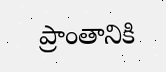ప్రాంతానికి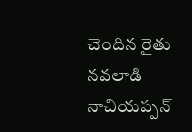చెందిన రైతు నవలాడి నాచియప్పన్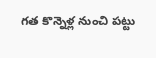గత కొన్నెళ్ల నుంచి పట్టు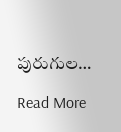పురుగుల…

Read More